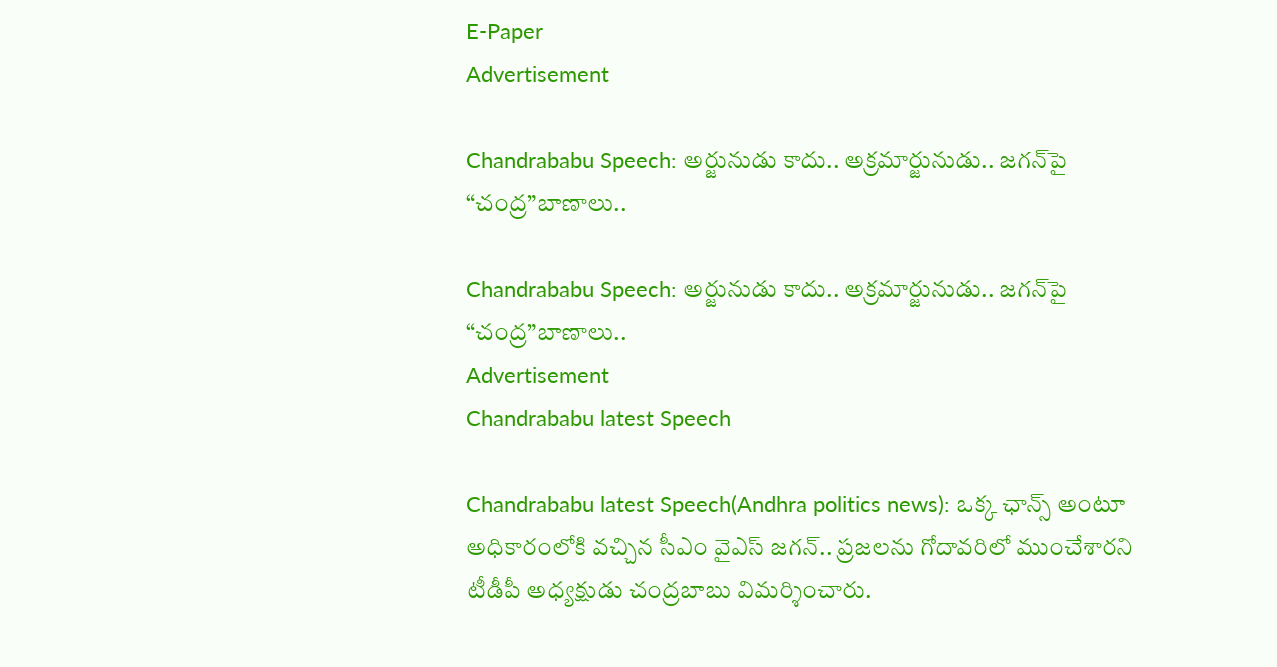E-Paper
Advertisement

Chandrababu Speech: అర్జునుడు కాదు.. అక్రమార్జునుడు.. జగన్‌పై “చంద్ర”బాణాలు..

Chandrababu Speech: అర్జునుడు కాదు.. అక్రమార్జునుడు.. జగన్‌పై “చంద్ర”బాణాలు..
Advertisement
Chandrababu latest Speech

Chandrababu latest Speech(Andhra politics news): ఒక్క ఛాన్స్‌ అంటూ అధికారంలోకి వచ్చిన సీఎం వైఎస్ జగన్‌.. ప్రజలను గోదావరిలో ముంచేశారని టీడీపీ అధ్యక్షుడు చంద్రబాబు విమర్శించారు.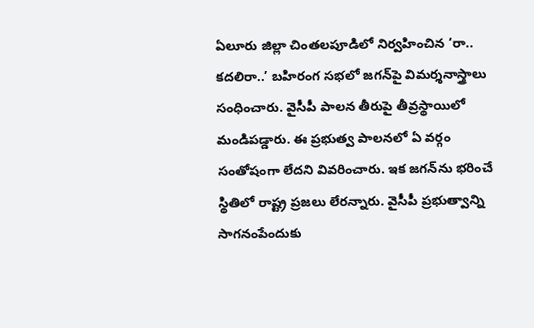ఏలూరు జిల్లా చింతలపూడిలో నిర్వహించిన ‘రా.. కదలిరా..’ బహిరంగ సభలో జగన్‌పై విమర్శనాస్త్రాలు సంధించారు. వైసీపీ పాలన తీరుపై తీవ్రస్థాయిలో మండిపడ్డారు. ఈ ప్రభుత్వ పాలనలో ఏ వర్గం సంతోషంగా లేదని వివరించారు. ఇక జగన్‌ను భరించే స్థితిలో రాష్ట్ర ప్రజలు లేరన్నారు. వైసీపీ ప్రభుత్వాన్ని సాగనంపేందుకు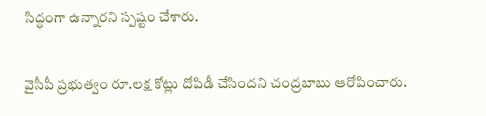సిద్ధంగా ఉన్నారని స్పష్టం చేశారు.

వైసీపీ ప్రభుత్వం రూ.లక్ష కోట్లు దోపిడీ చేసిందని చంద్రబాబు ఆరోపించారు.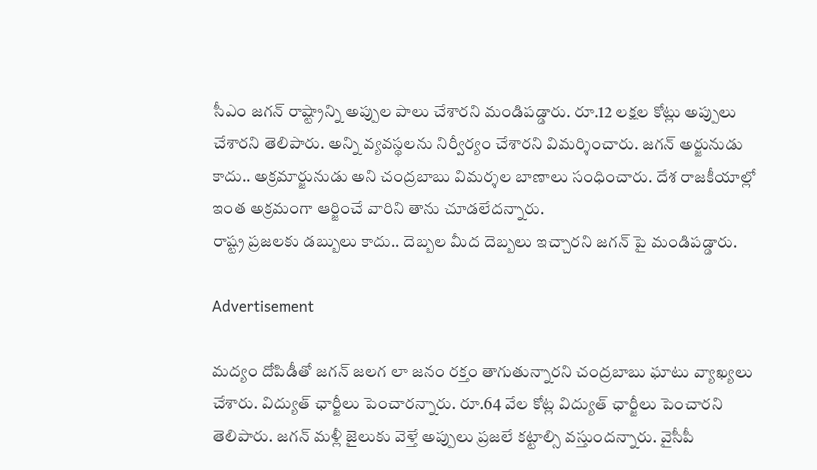సీఎం జగన్ రాష్ట్రాన్ని అప్పుల పాలు చేశారని మండిపడ్డారు. రూ.12 లక్షల కోట్లు అప్పులు చేశారని తెలిపారు. అన్ని వ్యవస్థలను నిర్వీర్యం చేశారని విమర్శించారు. జగన్‌ అర్జునుడు కాదు.. అక్రమార్జునుడు అని చంద్రబాబు విమర్శల బాణాలు సంధించారు. దేశ రాజకీయాల్లో ఇంత అక్రమంగా ఆర్జించే వారిని తాను చూడలేదన్నారు.
రాష్ట్ర ప్రజలకు డబ్బులు కాదు.. దెబ్బల మీద దెబ్బలు ఇచ్చారని జగన్ పై మండిపడ్డారు.

Advertisement

మద్యం దోపిడీతో జగన్‌ జలగ లా జనం రక్తం తాగుతున్నారని చంద్రబాబు ఘాటు వ్యాఖ్యలు చేశారు. విద్యుత్‌ ఛార్జీలు పెంచారన్నారు. రూ.64 వేల కోట్ల విద్యుత్‌ ఛార్జీలు పెంచారని తెలిపారు. జగన్‌ మళ్లీ జైలుకు వెళ్తే అప్పులు ప్రజలే కట్టాల్సి వస్తుందన్నారు. వైసీపీ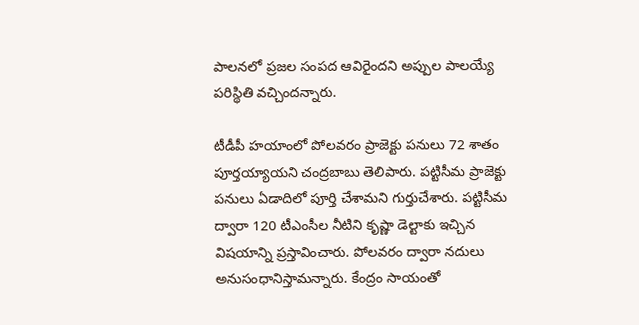పాలనలో ప్రజల సంపద ఆవిరైందని అప్పుల పాలయ్యే పరిస్థితి వచ్చిందన్నారు.

టీడీపీ హయాంలో పోలవరం ప్రాజెక్టు పనులు 72 శాతం పూర్తయ్యాయని చంద్రబాబు తెలిపారు. పట్టిసీమ ప్రాజెక్టు పనులు ఏడాదిలో పూర్తి చేశామని గుర్తుచేశారు. పట్టిసీమ ద్వారా 120 టీఎంసీల నీటిని కృష్ణా డెల్టాకు ఇచ్చిన విషయాన్ని ప్రస్తావించారు. పోలవరం ద్వారా నదులు అనుసంధానిస్తామన్నారు. కేంద్రం సాయంతో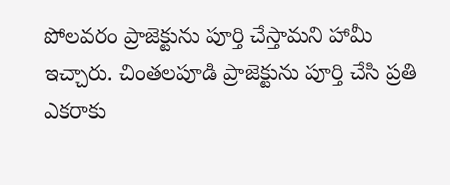పోలవరం ప్రాజెక్టును పూర్తి చేస్తామని హామీ ఇచ్చారు. చింతలపూడి ప్రాజెక్టును పూర్తి చేసి ప్రతి ఎకరాకు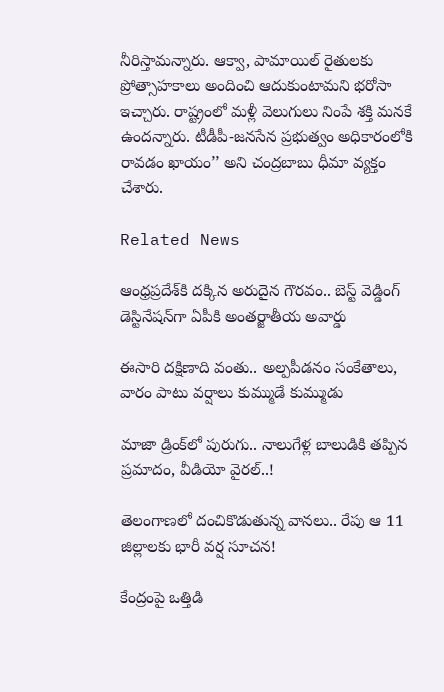నీరిస్తామన్నారు. ఆక్వా, పామాయిల్‌ రైతులకు ప్రోత్సాహకాలు అందించి ఆదుకుంటామని భరోసా ఇచ్చారు. రాష్ట్రంలో మళ్లీ వెలుగులు నింపే శక్తి మనకే ఉందన్నారు. టీడీపీ-జనసేన ప్రభుత్వం అధికారంలోకి రావడం ఖాయం’’ అని చంద్రబాబు ధీమా వ్యక్తం చేశారు.

Related News

ఆంధ్రప్రదేశ్‌కి దక్కిన అరుదైన గౌరవం.. బెస్ట్ వెడ్డింగ్ డెస్టినేషన్‌గా ఏపీకి అంతర్జాతీయ అవార్డు

ఈసారి దక్షిణాది వంతు.. అల్పపీడనం సంకేతాలు, వారం పాటు వర్షాలు కుమ్ముడే కుమ్ముడు

మాజా డ్రింక్‌లో పురుగు.. నాలుగేళ్ల బాలుడికి తప్పిన ప్రమాదం, వీడియో వైరల్..!

తెలంగాణలో దంచికొడుతున్న వానలు.. రేపు ఆ 11 జిల్లాలకు భారీ వర్ష సూచన!

కేంద్రంపై ఒత్తిడి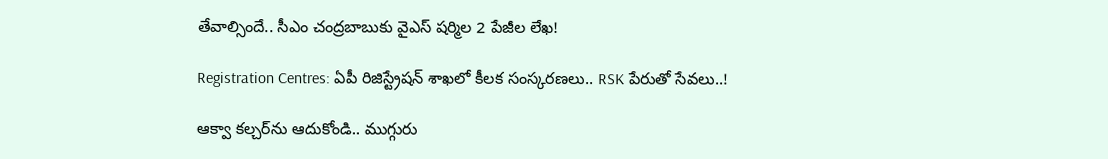తేవాల్సిందే.. సీఎం చంద్రబాబుకు వైఎస్ షర్మిల 2 పేజీల లేఖ!

Registration Centres: ఏపీ రిజిస్ట్రేషన్ శాఖలో కీలక సంస్కరణలు.. RSK పేరుతో సేవలు..!

ఆక్వా కల్చర్‌ను ఆదుకోండి.. ముగ్గురు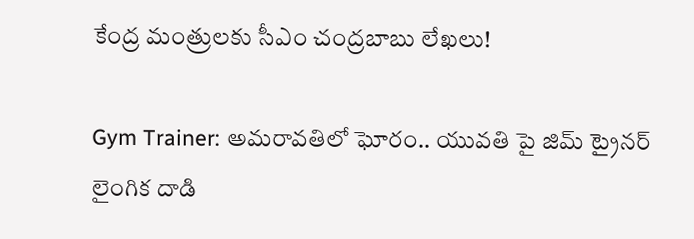కేంద్ర మంత్రులకు సీఎం చంద్రబాబు లేఖలు!

Gym Trainer: అమరావతిలో ఘోరం.. యువతి పై జిమ్ ట్రైనర్ లైంగిక దాడి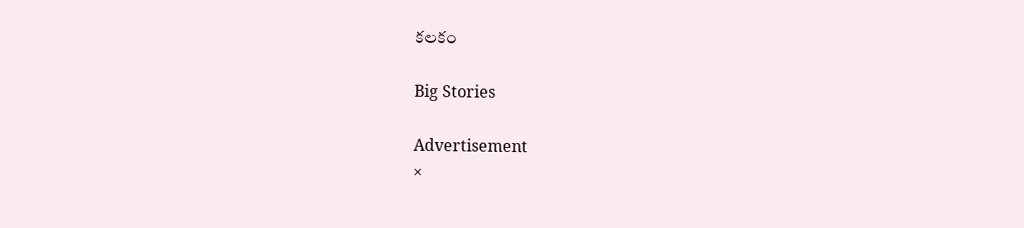కలకం

Big Stories

Advertisement
×